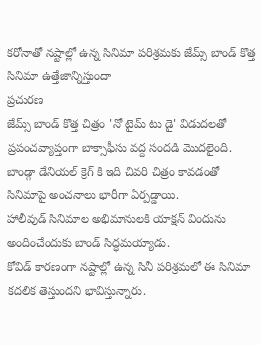కరోనాతో నష్టాల్లో ఉన్న సినిమా పరిశ్రమకు జేమ్స్ బాండ్ కొత్త సినిమా ఉత్తేజాన్నిస్తుందా
ప్రచురణ
జేమ్స్ బాండ్ కొత్త చిత్రం 'నో టైమ్ టు డై' విడుదలతో ప్రపంచవ్యాప్తంగా బాక్సాఫీసు వద్ద సందడి మొదలైంది.
బాండ్గా డేనియల్ క్రెగ్ కి ఇది చివరి చిత్రం కావడంతో సినిమాపై అంచనాలు భారీగా ఏర్పడ్డాయి.
హాలీవుడ్ సినిమాల అభిమానులకి యాక్షన్ విందును అందించేందుకు బాండ్ సిద్ధమయ్యాడు.
కోవిడ్ కారణంగా నష్టాల్లో ఉన్న సినీ పరిశ్రమలో ఈ సినిమా కదలిక తెస్తుందని భావిస్తున్నారు.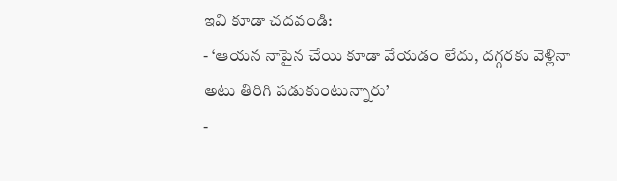ఇవి కూడా చదవండి:
- ‘ఆయన నాపైన చేయి కూడా వేయడం లేదు, దగ్గరకు వెళ్లినా అటు తిరిగి పడుకుంటున్నారు’
-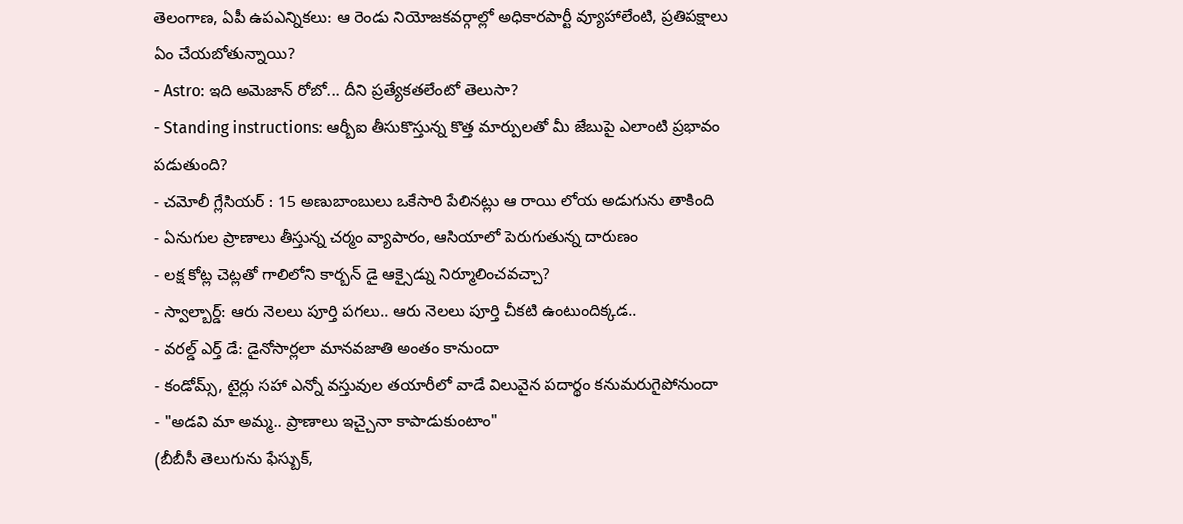తెలంగాణ, ఏపీ ఉపఎన్నికలు: ఆ రెండు నియోజకవర్గాల్లో అధికారపార్టీ వ్యూహాలేంటి, ప్రతిపక్షాలు ఏం చేయబోతున్నాయి?
- Astro: ఇది అమెజాన్ రోబో... దీని ప్రత్యేకతలేంటో తెలుసా?
- Standing instructions: ఆర్బీఐ తీసుకొస్తున్న కొత్త మార్పులతో మీ జేబుపై ఎలాంటి ప్రభావం పడుతుంది?
- చమోలీ గ్లేసియర్ : 15 అణుబాంబులు ఒకేసారి పేలినట్లు ఆ రాయి లోయ అడుగును తాకింది
- ఏనుగుల ప్రాణాలు తీస్తున్న చర్మం వ్యాపారం, ఆసియాలో పెరుగుతున్న దారుణం
- లక్ష కోట్ల చెట్లతో గాలిలోని కార్బన్ డై ఆక్సైడ్ను నిర్మూలించవచ్చా?
- స్వాల్బార్డ్: ఆరు నెలలు పూర్తి పగలు.. ఆరు నెలలు పూర్తి చీకటి ఉంటుందిక్కడ..
- వరల్డ్ ఎర్త్ డే: డైనోసార్లలా మానవజాతి అంతం కానుందా
- కండోమ్స్, టైర్లు సహా ఎన్నో వస్తువుల తయారీలో వాడే విలువైన పదార్థం కనుమరుగైపోనుందా
- "అడవి మా అమ్మ.. ప్రాణాలు ఇచ్చైనా కాపాడుకుంటాం"
(బీబీసీ తెలుగును ఫేస్బుక్,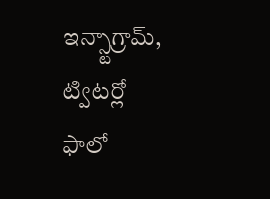ఇన్స్టాగ్రామ్, ట్విటర్లో ఫాలో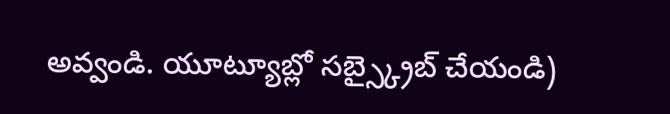అవ్వండి. యూట్యూబ్లో సబ్స్క్రైబ్ చేయండి)